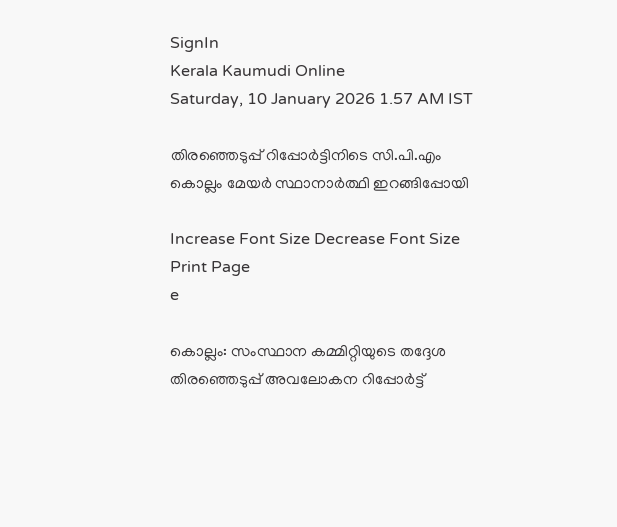SignIn
Kerala Kaumudi Online
Saturday, 10 January 2026 1.57 AM IST

തിരഞ്ഞെടുപ്പ് റിപ്പോർട്ടിനിടെ സി.പി.എം കൊല്ലം മേയർ സ്ഥാനാർത്ഥി ഇറങ്ങിപ്പോയി

Increase Font Size Decrease Font Size Print Page
e

കൊല്ലം: സംസ്ഥാന കമ്മിറ്റിയുടെ തദ്ദേശ തിരഞ്ഞെടുപ്പ് അവലോകന റിപ്പോർട്ട്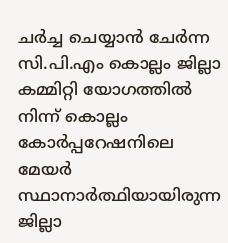ചർച്ച ചെയ്യാൻ ചേർന്ന സി.പി.എം കൊല്ലം ജില്ലാ കമ്മിറ്റി യോഗത്തിൽ നിന്ന് കൊല്ലം കോർപ്പറേഷനിലെ മേയർ സ്ഥാനാർത്ഥിയായിരുന്ന ജില്ലാ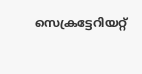സെക്രട്ടേറിയറ്റ്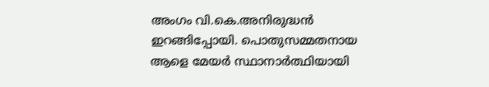അംഗം വി.കെ.അനിരുദ്ധൻ ഇറങ്ങിപ്പോയി. പൊതുസമ്മതനായ ആളെ മേയർ സ്ഥാനാർത്ഥിയായി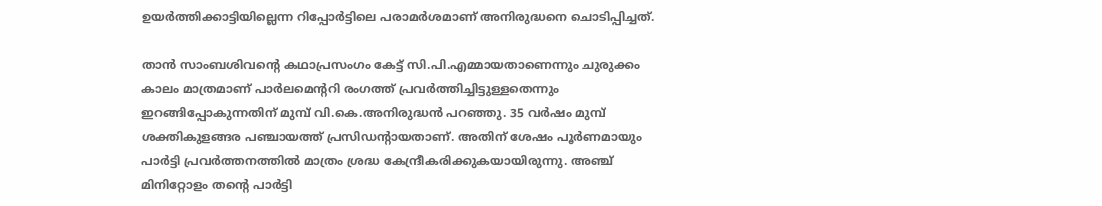ഉയർത്തിക്കാട്ടിയില്ലെന്ന റിപ്പോർട്ടിലെ പരാമർശമാണ് അനിരുദ്ധനെ ചൊടിപ്പിച്ചത്.

താൻ സാംബശിവന്റെ കഥാപ്രസംഗം കേട്ട് സി.പി.എമ്മായതാണെന്നും ചുരുക്കം കാലം മാത്രമാണ് പാർലമെന്ററി രംഗത്ത് പ്രവർത്തിച്ചിട്ടുള്ളതെന്നും ഇറങ്ങിപ്പോകുന്നതിന് മുമ്പ് വി.കെ.അനിരുദ്ധൻ പറഞ്ഞു. 35 വർഷം മുമ്പ് ശക്തികുളങ്ങര പഞ്ചായത്ത് പ്രസിഡന്റായതാണ്. അതിന് ശേഷം പൂർണമായും പാർട്ടി പ്രവർത്തനത്തിൽ മാത്രം ശ്രദ്ധ കേന്ദ്രീകരിക്കുകയായിരുന്നു. അഞ്ച് മിനിറ്റോളം തന്റെ പാർട്ടി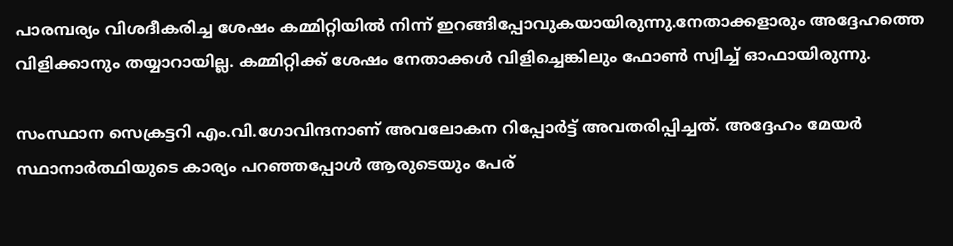പാരമ്പര്യം വിശദീകരിച്ച ശേഷം കമ്മിറ്റിയിൽ നിന്ന് ഇറങ്ങിപ്പോവുകയായിരുന്നു.നേതാക്കളാരും അദ്ദേഹത്തെ വിളിക്കാനും തയ്യാറായില്ല. കമ്മിറ്റിക്ക് ശേഷം നേതാക്കൾ വിളിച്ചെങ്കിലും ഫോൺ സ്വിച്ച് ഓഫായിരുന്നു.

സംസ്ഥാന സെക്രട്ടറി എം.വി.ഗോവിന്ദനാണ് അവലോകന റിപ്പോർട്ട് അവതരിപ്പിച്ചത്. അദ്ദേഹം മേയർ സ്ഥാനാർത്ഥിയുടെ കാര്യം പറഞ്ഞപ്പോൾ ആരുടെയും പേര്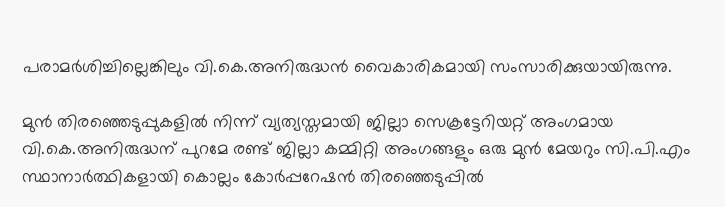പരാമർശിച്ചില്ലെങ്കിലും വി.കെ.അനിരുദ്ധൻ വൈകാരികമായി സംസാരിക്കുയായിരുന്നു.

മുൻ തിര‌ഞ്ഞെടുപ്പുകളിൽ നിന്ന് വ്യത്യസ്തമായി ജില്ലാ സെക്രട്ടേറിയറ്റ് അംഗമായ വി.കെ.അനിരുദ്ധന് പുറമേ രണ്ട് ജില്ലാ കമ്മിറ്റി അംഗങ്ങളും ഒരു മുൻ മേയറും സി.പി.എം സ്ഥാനാർത്ഥികളായി കൊല്ലം കോർപ്പറേഷൻ തിരഞ്ഞെടുപ്പിൽ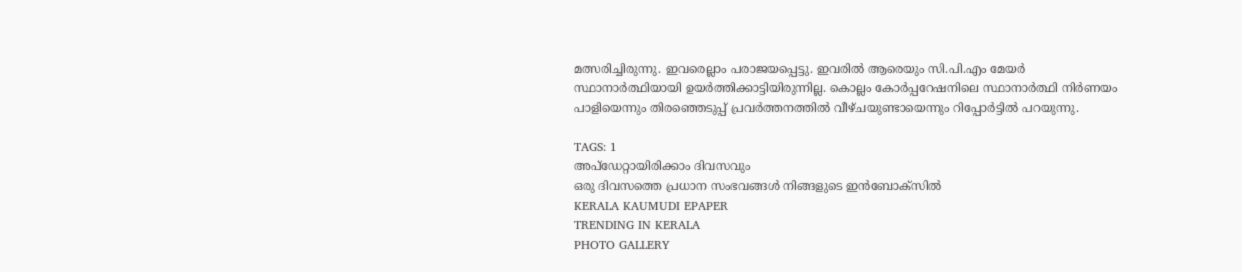മത്സരിച്ചിരുന്നു. ഇവരെല്ലാം പരാജയപ്പെട്ടു. ഇവരിൽ ആരെയും സി.പി.എം മേയർ സ്ഥാനാർത്ഥിയായി ഉയർത്തിക്കാട്ടിയിരുന്നില്ല. കൊല്ലം കോർപ്പറേഷനിലെ സ്ഥാനാർത്ഥി നിർണയം പാളിയെന്നും തിരഞ്ഞെടുപ്പ് പ്രവർത്തനത്തിൽ വീഴ്ചയുണ്ടായെന്നും റിപ്പോർട്ടിൽ പറയുന്നു.

TAGS: 1
അപ്ഡേറ്റായിരിക്കാം ദിവസവും
ഒരു ദിവസത്തെ പ്രധാന സംഭവങ്ങൾ നിങ്ങളുടെ ഇൻബോക്സിൽ
KERALA KAUMUDI EPAPER
TRENDING IN KERALA
PHOTO GALLERY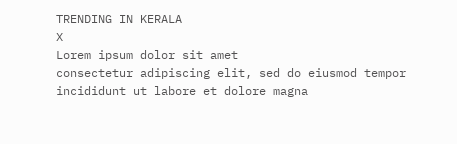TRENDING IN KERALA
X
Lorem ipsum dolor sit amet
consectetur adipiscing elit, sed do eiusmod tempor incididunt ut labore et dolore magna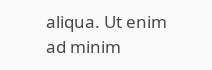aliqua. Ut enim ad minim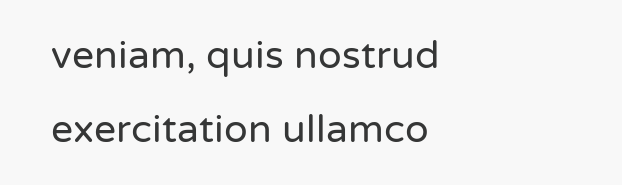veniam, quis nostrud exercitation ullamco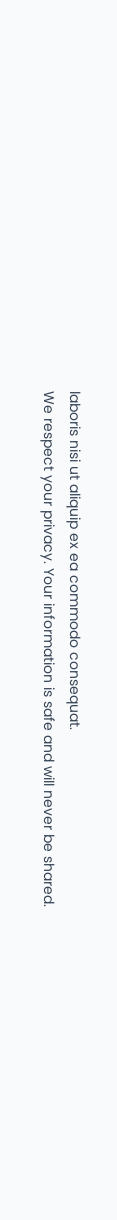laboris nisi ut aliquip ex ea commodo consequat.
We respect your privacy. Your information is safe and will never be shared.